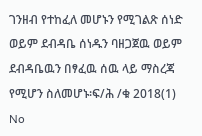ገንዘብ የተከፈለ መሆኑን የሚገልጽ ሰነድ ወይም ደብዳቤ ሰነዱን ባዘጋጀዉ ወይም ደብዳቤዉን በፃፈዉ ሰዉ ላይ ማስረጃ የሚሆን ስለመሆኑ፡ፍ/ሕ /ቁ 2018(1)
No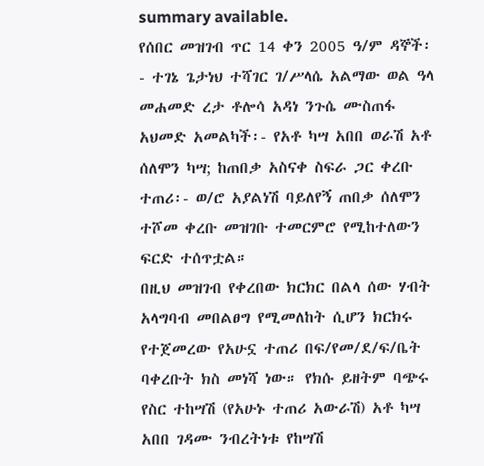summary available.
የሰበር መዝገብ ጥር 14 ቀን 2005 ዓ/ም ዳኞች፡- ተገኔ ጌታነህ ተሻገር ገ/ሥላሴ አልማው ወል ዓላ መሐመድ ረታ ቶሎሳ አዳነ ንጉሴ ሙስጠፋ አህመድ አመልካች፡- የአቶ ካሣ አበበ ወራሽ አቶ ሰለሞን ካሣ; ከጠበቃ አስናቀ ስፍራ ጋር ቀረቡ ተጠሪ፡- ወ/ሮ አያልነሽ ባይለየኝ ጠበቃ ሰለሞን ተሾመ ቀረቡ መዝገቡ ተመርምሮ የሚከተለውን ፍርድ ተሰጥቷል።
በዚህ መዝገብ የቀረበው ክርክር በልላ ሰው ሃብት አላግባብ መበልፀግ የሚመለከት ሲሆን ክርክሩ የተጀመረው የአሁኗ ተጠሪ በፍ/የመ/ደ/ፍ/ቤት ባቀረቡት ክስ መነሻ ነው። የክሱ ይዘትም ባጭሩ የስር ተከሣሽ (የአሁኑ ተጠሪ አውራሽ) አቶ ካሣ አበበ ገዳሙ ንብረትነቱ የከሣሽ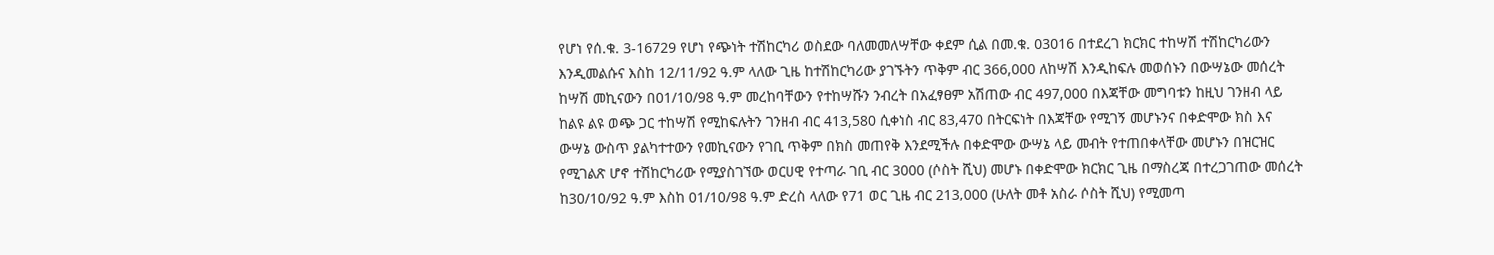የሆነ የሰ.ቁ. 3-16729 የሆነ የጭነት ተሽከርካሪ ወስደው ባለመመለሣቸው ቀደም ሲል በመ.ቁ. 03016 በተደረገ ክርክር ተከሣሽ ተሽከርካሪውን እንዲመልሱና እስከ 12/11/92 ዓ.ም ላለው ጊዜ ከተሽከርካሪው ያገኙትን ጥቅም ብር 366,000 ለከሣሽ እንዲከፍሉ መወሰኑን በውሣኔው መሰረት ከሣሽ መኪናውን በ01/10/98 ዓ.ም መረከባቸውን የተከሣሹን ንብረት በአፈፃፀም አሽጠው ብር 497,000 በእጃቸው መግባቱን ከዚህ ገንዘብ ላይ ከልዩ ልዩ ወጭ ጋር ተከሣሽ የሚከፍሉትን ገንዘብ ብር 413,580 ሲቀነስ ብር 83,470 በትርፍነት በእጃቸው የሚገኝ መሆኑንና በቀድሞው ክስ እና ውሣኔ ውስጥ ያልካተተውን የመኪናውን የገቢ ጥቅም በክስ መጠየቅ እንደሚችሉ በቀድሞው ውሣኔ ላይ መብት የተጠበቀላቸው መሆኑን በዝርዝር የሚገልጽ ሆኖ ተሽከርካሪው የሚያስገኘው ወርሀዊ የተጣራ ገቢ ብር 3000 (ሶስት ሺህ) መሆኑ በቀድሞው ክርክር ጊዜ በማስረጃ በተረጋገጠው መሰረት ከ30/10/92 ዓ.ም እስከ 01/10/98 ዓ.ም ድረስ ላለው የ71 ወር ጊዜ ብር 213‚000 (ሁለት መቶ አስራ ሶስት ሺህ) የሚመጣ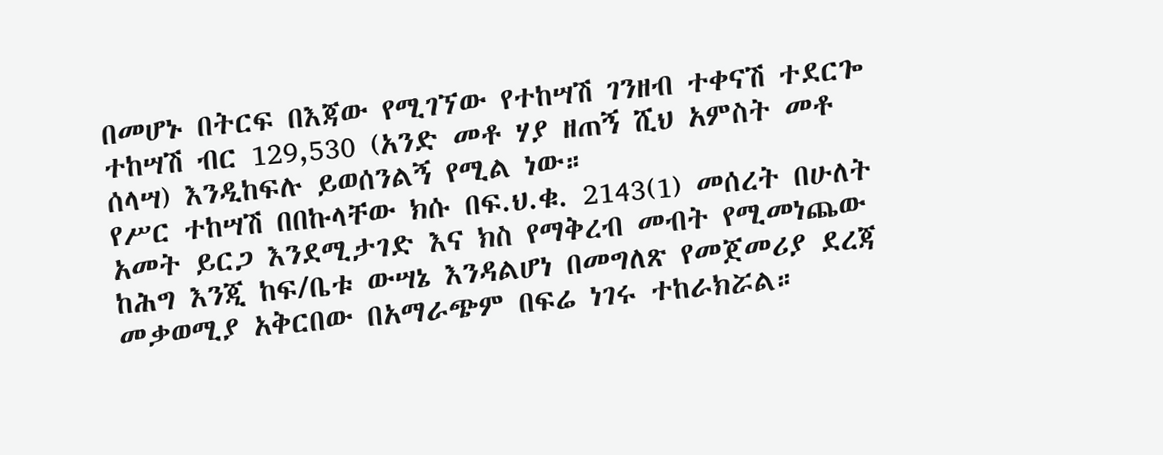በመሆኑ በትርፍ በእጃው የሚገኘው የተከሣሽ ገንዘብ ተቀናሽ ተደርጐ ተከሣሽ ብር 129,530 (አንድ መቶ ሃያ ዘጠኝ ሺህ አምስት መቶ ሰላሣ) እንዲከፍሉ ይወሰንልኝ የሚል ነው።
የሥር ተከሣሽ በበኩላቸው ክሱ በፍ.ህ.ቁ. 2143(1) መሰረት በሁለት አመት ይርጋ እንደሚታገድ እና ክስ የማቅረብ መብት የሚመነጨው ከሕግ እንጂ ከፍ/ቤቱ ውሣኔ እንዳልሆነ በመግለጽ የመጀመሪያ ደረጃ መቃወሚያ አቅርበው በአማራጭም በፍሬ ነገሩ ተከራክሯል።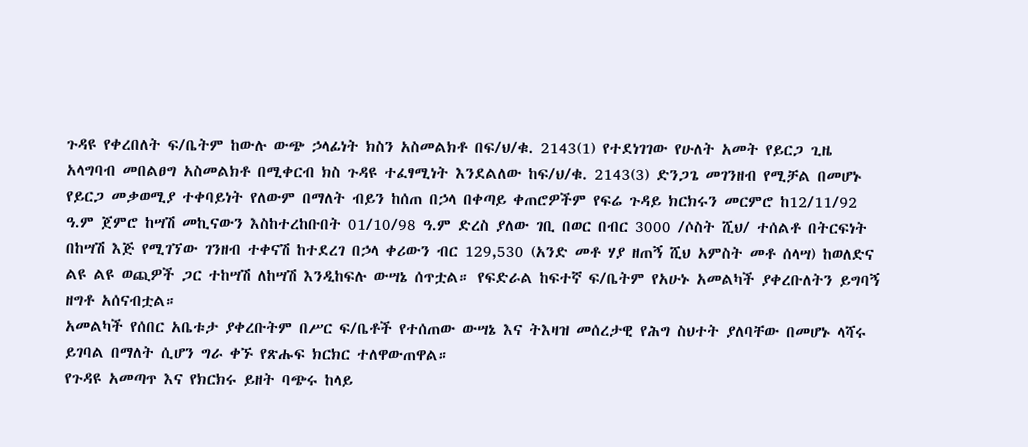ጉዳዩ የቀረበለት ፍ/ቤትም ከውሉ ውጭ ኃላፊነት ክስን አስመልክቶ በፍ/ህ/ቁ. 2143(1) የተደነገገው የሁለት አመት የይርጋ ጊዜ አላግባብ መበልፀግ አስመልክቶ በሚቀርብ ክስ ጉዳዩ ተፈፃሚነት እንደልለው ከፍ/ህ/ቁ. 2143(3) ድንጋጌ መገንዘብ የሚቻል በመሆኑ የይርጋ መቃወሚያ ተቀባይነት የለውም በማለት ብይን ከሰጠ በኃላ በቀጣይ ቀጠሮዎችም የፍሬ ጉዳይ ክርክሩን መርምሮ ከ12/11/92 ዓ.ም ጀምሮ ከሣሽ መኪናውን እስከተረከቡበት 01/10/98 ዓ.ም ድረስ ያለው ገቢ በወር በብር 3000 /ሶስት ሺህ/ ተሰልቶ በትርፍነት በከሣሽ እጅ የሚገኘው ገንዘብ ተቀናሽ ከተደረገ በኃላ ቀሪውን ብር 129,530 (አንድ መቶ ሃያ ዘጠኝ ሺህ አምስት መቶ ሰላሣ) ከወለድና ልዩ ልዩ ወጪዎች ጋር ተከሣሽ ለከሣሽ እንዲከፍሉ ውሣኔ ሰጥቷል። የፍድራል ከፍተኛ ፍ/ቤትም የአሁኑ አመልካች ያቀረቡለትን ይግባኝ ዘግቶ አሰናብቷል።
አመልካች የሰበር አቤቱታ ያቀረቡትም በሥር ፍ/ቤቶች የተሰጠው ውሣኔ እና ትእዛዝ መሰረታዊ የሕግ ስህተት ያለባቸው በመሆኑ ላሻሩ ይገባል በማለት ሲሆን ግራ ቀኙ የጽሑፍ ክርክር ተለዋውጠዋል።
የጉዳዩ አመጣጥ እና የክርክሩ ይዘት ባጭሩ ከላይ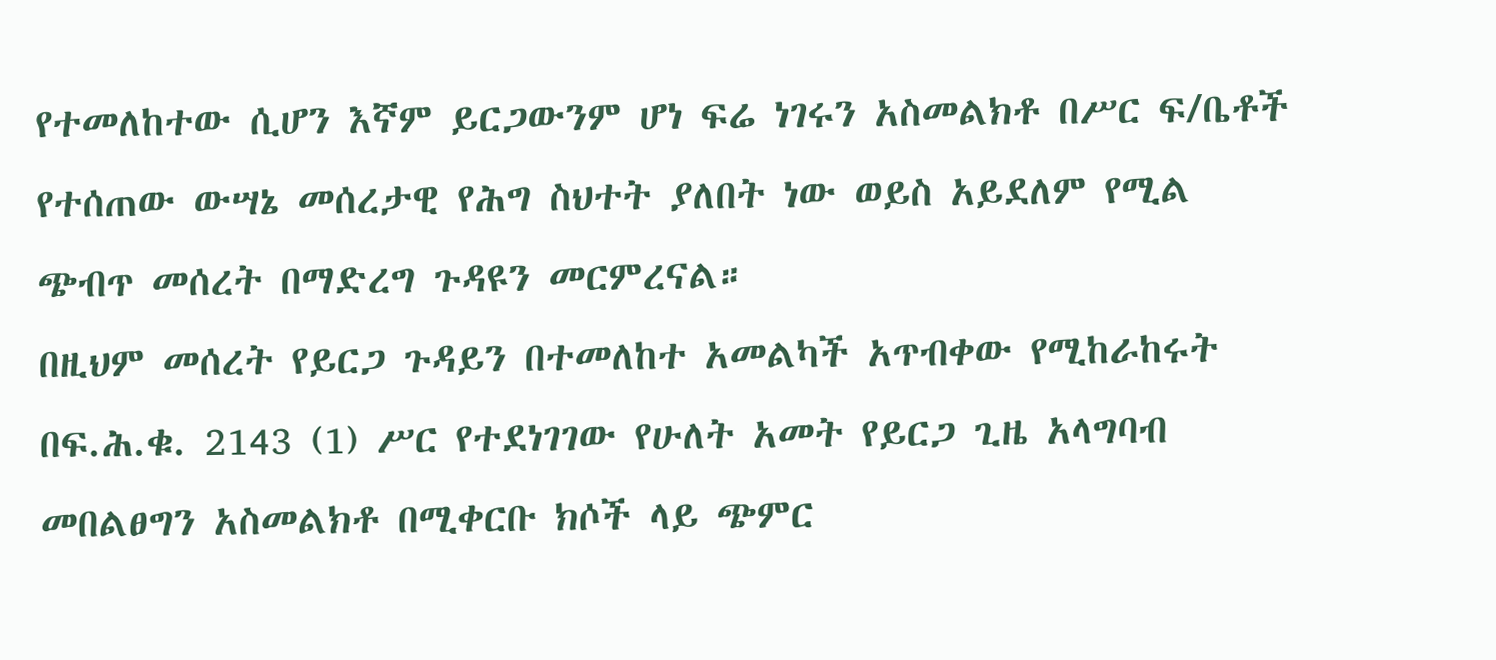የተመለከተው ሲሆን እኛም ይርጋውንም ሆነ ፍሬ ነገሩን አስመልክቶ በሥር ፍ/ቤቶች የተሰጠው ውሣኔ መሰረታዊ የሕግ ስህተት ያለበት ነው ወይስ አይደለም የሚል ጭብጥ መሰረት በማድረግ ጉዳዩን መርምረናል።
በዚህም መሰረት የይርጋ ጉዳይን በተመለከተ አመልካች አጥብቀው የሚከራከሩት በፍ.ሕ.ቁ. 2143 (1) ሥር የተደነገገው የሁለት አመት የይርጋ ጊዜ አላግባብ መበልፀግን አስመልክቶ በሚቀርቡ ክሶች ላይ ጭምር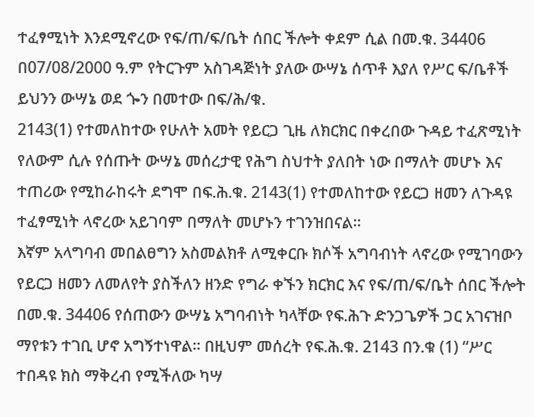ተፈፃሚነት እንደሚኖረው የፍ/ጠ/ፍ/ቤት ሰበር ችሎት ቀደም ሲል በመ.ቁ. 34406 በ07/08/2000 ዓ.ም የትርጉም አስገዳጅነት ያለው ውሣኔ ሰጥቶ እያለ የሥር ፍ/ቤቶች ይህንን ውሣኔ ወደ ጐን በመተው በፍ/ሕ/ቁ.
2143(1) የተመለከተው የሁለት አመት የይርጋ ጊዜ ለክርክር በቀረበው ጉዳይ ተፈጽሚነት የለውም ሲሉ የሰጡት ውሣኔ መሰረታዊ የሕግ ስህተት ያለበት ነው በማለት መሆኑ እና ተጠሪው የሚከራከሩት ደግሞ በፍ.ሕ.ቁ. 2143(1) የተመለከተው የይርጋ ዘመን ለጉዳዩ ተፈፃሚነት ላኖረው አይገባም በማለት መሆኑን ተገንዝበናል።
እኛም አላግባብ መበልፀግን አስመልክቶ ለሚቀርቡ ክሶች አግባብነት ላኖረው የሚገባውን የይርጋ ዘመን ለመለየት ያስችለን ዘንድ የግራ ቀኙን ክርክር እና የፍ/ጠ/ፍ/ቤት ሰበር ችሎት በመ.ቁ. 34406 የሰጠውን ውሣኔ አግባብነት ካላቸው የፍ.ሕጉ ድንጋጌዎች ጋር አገናዝቦ ማየቱን ተገቢ ሆኖ አግኝተነዋል። በዚህም መሰረት የፍ.ሕ.ቁ. 2143 በን.ቁ (1) “ሥር ተበዳዩ ክስ ማቅረብ የሚችለው ካሣ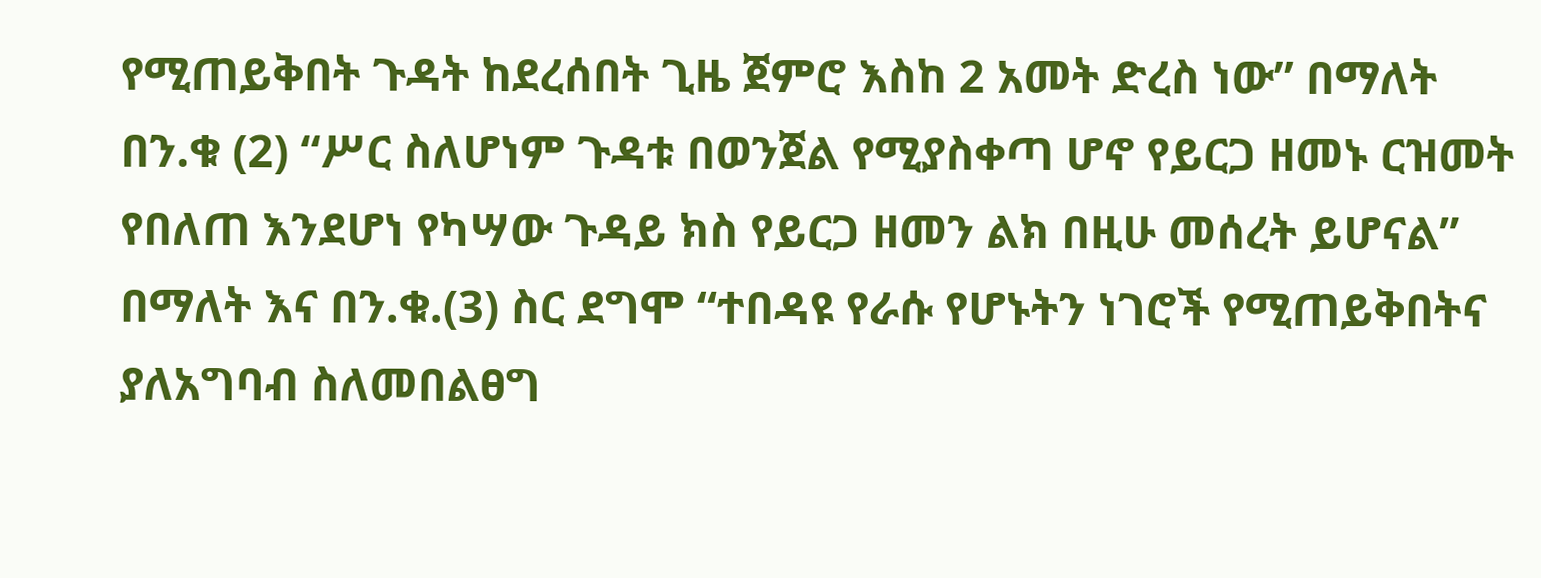የሚጠይቅበት ጉዳት ከደረሰበት ጊዜ ጀምሮ እስከ 2 አመት ድረስ ነው” በማለት በን.ቁ (2) “ሥር ስለሆነም ጉዳቱ በወንጀል የሚያስቀጣ ሆኖ የይርጋ ዘመኑ ርዝመት የበለጠ እንደሆነ የካሣው ጉዳይ ክስ የይርጋ ዘመን ልክ በዚሁ መሰረት ይሆናል” በማለት እና በን.ቁ.(3) ስር ደግሞ “ተበዳዩ የራሱ የሆኑትን ነገሮች የሚጠይቅበትና ያለአግባብ ስለመበልፀግ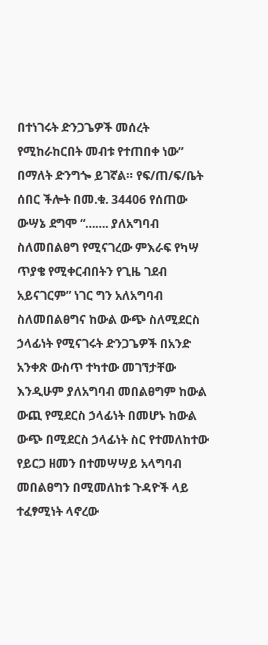በተነገሩት ድንጋጌዎች መሰረት የሚከራከርበት መብቱ የተጠበቀ ነው” በማለት ድንግጐ ይገኛል። የፍ/ጠ/ፍ/ቤት ሰበር ችሎት በመ.ቁ. 34406 የሰጠው ውሣኔ ደግሞ “……. ያለአግባብ ስለመበልፀግ የሚናገረው ምእራፍ የካሣ ጥያቄ የሚቀርብበትን የጊዜ ገደብ አይናገርም” ነገር ግን አለአግባብ ስለመበልፀግና ከውል ውጭ ስለሚደርስ ኃላፊነት የሚናገሩት ድንጋጌዎች በአንድ አንቀጽ ውስጥ ተካተው መገኘታቸው እንዲሁም ያለአግባብ መበልፀግም ከውል ውጪ የሚደርስ ኃላፊነት በመሆኑ ከውል ውጭ በሚደርስ ኃላፊነት ስር የተመለከተው የይርጋ ዘመን በተመሣሣይ አላግባብ መበልፀግን በሚመለከቱ ጉዳዮች ላይ ተፈፃሚነት ላኖረው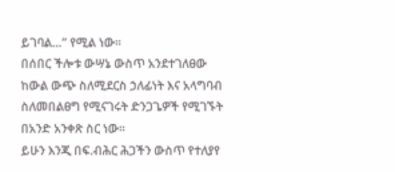ይገባል…” የሚል ነው።
በሰበር ችሎቱ ውሣኔ ውስጥ አንደተገለፀው ከውል ውጭ ስለሚደርስ ኃለፊነት እና አላግባብ ስለመበልፀግ የሚናገሩት ድንጋጌዎች የሚገኙት በአንድ አንቀጽ ስር ነው።
ይሁን እንጂ በፍ.ብሕር ሕጋችን ውስጥ የተለያየ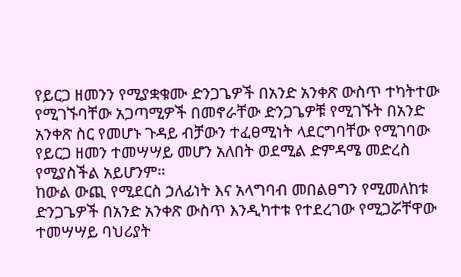የይርጋ ዘመንን የሚያቋቁሙ ድንጋጌዎች በአንድ አንቀጽ ውስጥ ተካትተው የሚገኙባቸው አጋጣሚዎች በመኖራቸው ድንጋጌዎቹ የሚገኙት በአንድ አንቀጽ ስር የመሆኑ ጉዳይ ብቻውን ተፈፀሚነት ላደርግባቸው የሚገባው የይርጋ ዘመን ተመሣሣይ መሆን አለበት ወደሚል ድምዳሜ መድረስ የሚያስችል አይሆንም።
ከውል ውጪ የሚደርስ ኃለፊነት እና አላግባብ መበልፀግን የሚመለከቱ ድንጋጌዎች በአንድ አንቀጽ ውስጥ እንዲካተቱ የተደረገው የሚጋሯቸዋው ተመሣሣይ ባህሪያት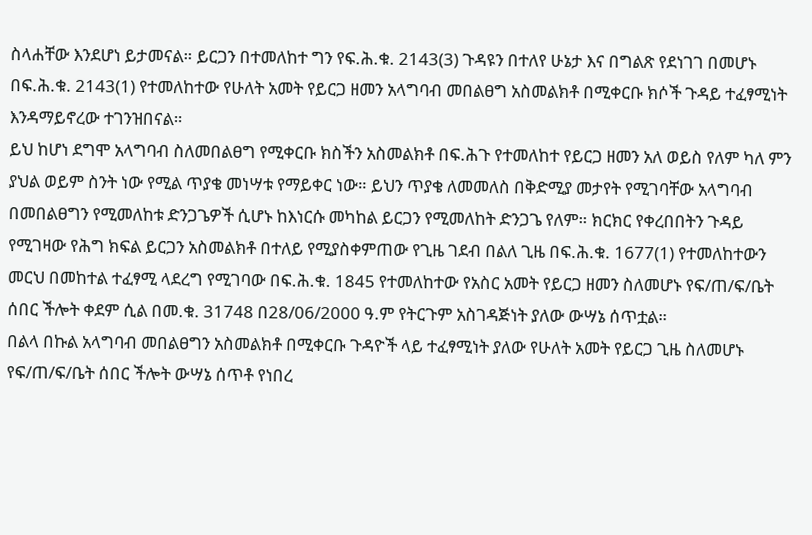ስላሐቸው እንደሆነ ይታመናል። ይርጋን በተመለከተ ግን የፍ.ሕ.ቁ. 2143(3) ጉዳዩን በተለየ ሁኔታ እና በግልጽ የደነገገ በመሆኑ በፍ.ሕ.ቁ. 2143(1) የተመለከተው የሁለት አመት የይርጋ ዘመን አላግባብ መበልፀግ አስመልክቶ በሚቀርቡ ክሶች ጉዳይ ተፈፃሚነት እንዳማይኖረው ተገንዝበናል።
ይህ ከሆነ ደግሞ አላግባብ ስለመበልፀግ የሚቀርቡ ክስችን አስመልክቶ በፍ.ሕጉ የተመለከተ የይርጋ ዘመን አለ ወይስ የለም ካለ ምን ያህል ወይም ስንት ነው የሚል ጥያቄ መነሣቱ የማይቀር ነው። ይህን ጥያቄ ለመመለስ በቅድሚያ መታየት የሚገባቸው አላግባብ በመበልፀግን የሚመለከቱ ድንጋጌዎች ሲሆኑ ከእነርሱ መካከል ይርጋን የሚመለከት ድንጋጌ የለም። ክርክር የቀረበበትን ጉዳይ የሚገዛው የሕግ ክፍል ይርጋን አስመልክቶ በተለይ የሚያስቀምጠው የጊዜ ገደብ በልለ ጊዜ በፍ.ሕ.ቁ. 1677(1) የተመለከተውን መርህ በመከተል ተፈፃሚ ላደረግ የሚገባው በፍ.ሕ.ቁ. 1845 የተመለከተው የአስር አመት የይርጋ ዘመን ስለመሆኑ የፍ/ጠ/ፍ/ቤት ሰበር ችሎት ቀደም ሲል በመ.ቁ. 31748 በ28/06/2000 ዓ.ም የትርጉም አስገዳጅነት ያለው ውሣኔ ሰጥቷል።
በልላ በኩል አላግባብ መበልፀግን አስመልክቶ በሚቀርቡ ጉዳዮች ላይ ተፈፃሚነት ያለው የሁለት አመት የይርጋ ጊዜ ስለመሆኑ የፍ/ጠ/ፍ/ቤት ሰበር ችሎት ውሣኔ ሰጥቶ የነበረ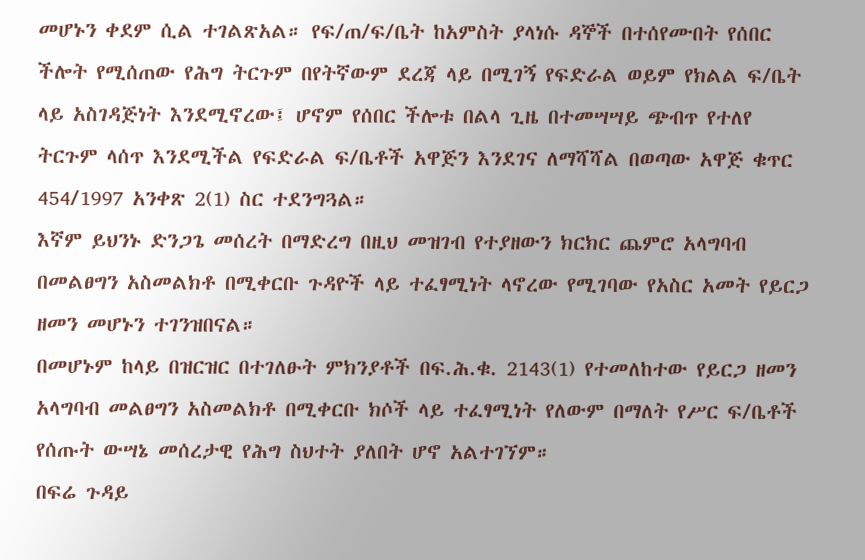መሆኑን ቀደም ሲል ተገልጽአል። የፍ/ጠ/ፍ/ቤት ከአምስት ያላነሱ ዳኞች በተሰየሙበት የሰበር ችሎት የሚሰጠው የሕግ ትርጉም በየትኛውም ደረጃ ላይ በሚገኝ የፍድራል ወይም የክልል ፍ/ቤት ላይ አስገዳጅነት እንደሚኖረው፤ ሆኖም የሰበር ችሎቱ በልላ ጊዜ በተመሣሣይ ጭብጥ የተለየ ትርጉም ላሰጥ እንደሚችል የፍድራል ፍ/ቤቶች አዋጅን እንደገና ለማሻሻል በወጣው አዋጅ ቁጥር 454/1997 አንቀጽ 2(1) ስር ተደንግጓል።
እኛም ይህንኑ ድንጋጌ መሰረት በማድረግ በዚህ መዝገብ የተያዘውን ክርክር ጨምሮ አላግባብ በመልፀግን አስመልክቶ በሚቀርቡ ጉዳዮች ላይ ተፈፃሚነት ላኖረው የሚገባው የአስር አመት የይርጋ ዘመን መሆኑን ተገንዝበናል።
በመሆኑም ከላይ በዝርዝር በተገለፁት ምክንያቶች በፍ.ሕ.ቁ. 2143(1) የተመለከተው የይርጋ ዘመን አላግባብ መልፀግን አስመልክቶ በሚቀርቡ ክሶች ላይ ተፈፃሚነት የለውም በማለት የሥር ፍ/ቤቶች የሰጡት ውሣኔ መሰረታዊ የሕግ ስህተት ያለበት ሆኖ አልተገኘም።
በፍሬ ጉዳይ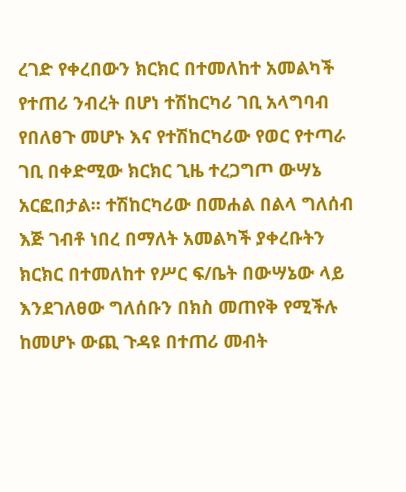ረገድ የቀረበውን ክርክር በተመለከተ አመልካች የተጠሪ ንብረት በሆነ ተሽከርካሪ ገቢ አላግባብ የበለፀጉ መሆኑ እና የተሽከርካሪው የወር የተጣራ ገቢ በቀድሚው ክርክር ጊዜ ተረጋግጦ ውሣኔ አርፎበታል። ተሽከርካሪው በመሐል በልላ ግለሰብ እጅ ገብቶ ነበረ በማለት አመልካች ያቀረቡትን ክርክር በተመለከተ የሥር ፍ/ቤት በውሣኔው ላይ እንደገለፀው ግለሰቡን በክስ መጠየቅ የሚችሉ ከመሆኑ ውጪ ጉዳዩ በተጠሪ መብት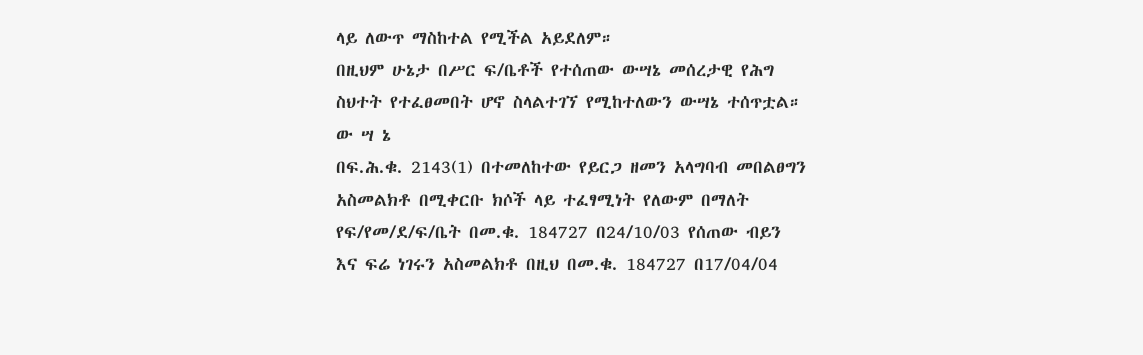ላይ ለውጥ ማስከተል የሚችል አይደለም።
በዚህም ሁኔታ በሥር ፍ/ቤቶች የተሰጠው ውሣኔ መሰረታዊ የሕግ ስህተት የተፈፀመበት ሆኖ ስላልተገኘ የሚከተለውን ውሣኔ ተሰጥቷል።
ው ሣ ኔ
በፍ.ሕ.ቁ. 2143(1) በተመለከተው የይርጋ ዘመን አላግባብ መበልፀግን አስመልክቶ በሚቀርቡ ክሶች ላይ ተፈፃሚነት የለውም በማለት የፍ/የመ/ደ/ፍ/ቤት በመ.ቁ. 184727 በ24/10/03 የሰጠው ብይን እና ፍሬ ነገሩን አስመልክቶ በዚህ በመ.ቁ. 184727 በ17/04/04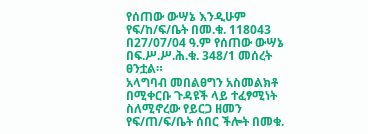የሰጠው ውሣኔ እንዲሁም የፍ/ከ/ፍ/ቤት በመ.ቁ. 118043 በ27/07/04 ዓ.ም የሰጠው ውሣኔ በፍ.ሥ.ሥ.ሕ.ቁ. 348/1 መሰረት ፀንቷል።
አላግባብ መበልፀግን አስመልክቶ በሚቀርቡ ጉዳዩች ላይ ተፈፃሚነት ስለሚኖረው የይርጋ ዘመን የፍ/ጠ/ፍ/ቤት ሰበር ችሎት በመቁ.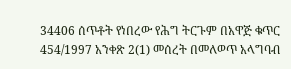34406 ሰጥቶት የነበረው የሕግ ትርጉም በአዋጅ ቁጥር 454/1997 አንቀጽ 2(1) መሰረት በመለወጥ አላግባብ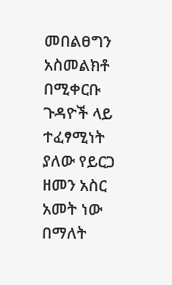መበልፀግን አስመልክቶ በሚቀርቡ ጉዳዮች ላይ ተፈፃሚነት ያለው የይርጋ ዘመን አስር አመት ነው በማለት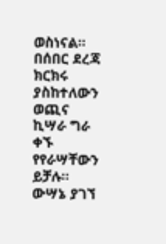ወስነናል።
በሰበር ደረጃ ክርክሩ ያስከተለውን ወጪና ኪሣራ ግራ ቀኙ የየራሣቸውን ይቻሉ።
ውሣኔ ያገኘ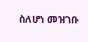ስለሆነ መዝገቡ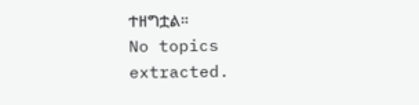ተዘግቷል።
No topics extracted.